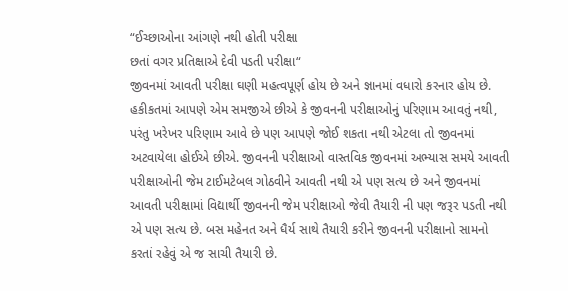“ઈચ્છાઓના આંગણે નથી હોતી પરીક્ષા
છતાં વગર પ્રતિક્ષાએ દેવી પડતી પરીક્ષા“
જીવનમાં આવતી પરીક્ષા ઘણી મહત્વપૂર્ણ હોય છે અને જ્ઞાનમાં વધારો કરનાર હોય છે. હકીકતમાં આપણે એમ સમજીએ છીએ કે જીવનની પરીક્ષાઓનું પરિણામ આવતું નથી, પરંતુ ખરેખર પરિણામ આવે છે પણ આપણે જોઈ શકતા નથી એટલા તો જીવનમાં અટવાયેલા હોઈએ છીએ. જીવનની પરીક્ષાઓ વાસ્તવિક જીવનમાં અભ્યાસ સમયે આવતી પરીક્ષાઓની જેમ ટાઈમટેબલ ગોઠવીને આવતી નથી એ પણ સત્ય છે અને જીવનમાં આવતી પરીક્ષામાં વિદ્યાર્થી જીવનની જેમ પરીક્ષાઓ જેવી તૈયારી ની પણ જરૂર પડતી નથી એ પણ સત્ય છે. બસ મહેનત અને ધૈર્ય સાથે તૈયારી કરીને જીવનની પરીક્ષાનો સામનો કરતાં રહેવું એ જ સાચી તૈયારી છે.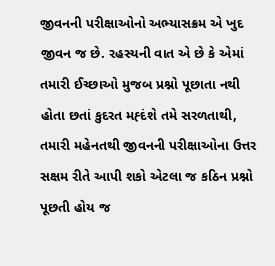જીવનની પરીક્ષાઓનો અભ્યાસક્રમ એ ખુદ જીવન જ છે. રહસ્યની વાત એ છે કે એમાં તમારી ઈચ્છાઓ મુજબ પ્રશ્નો પૂછાતા નથી હોતા છતાં કુદરત મહ્દંશે તમે સરળતાથી, તમારી મહેનતથી જીવનની પરીક્ષાઓના ઉત્તર સક્ષમ રીતે આપી શકો એટલા જ કઠિન પ્રશ્નો પૂછતી હોય જ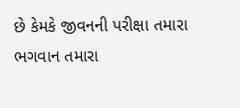છે કેમકે જીવનની પરીક્ષા તમારા ભગવાન તમારા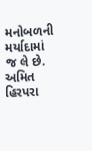મનોબળની મર્યાદામાં જ લે છે.
અમિત હિરપરા